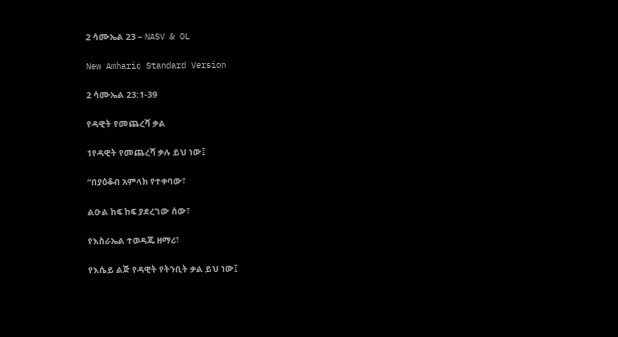2 ሳሙኤል 23 – NASV & OL

New Amharic Standard Version

2 ሳሙኤል 23:1-39

የዳዊት የመጨረሻ ቃል

1የዳዊት የመጨረሻ ቃሉ ይህ ነው፤

“በያዕቆብ አምላክ የተቀባው፣

ልዑል ከፍ ከፍ ያደረገው ሰው፣

የእስራኤል ተወዳጁ ዘማሪ፣

የእሴይ ልጅ የዳዊት የትንቢት ቃል ይህ ነው፤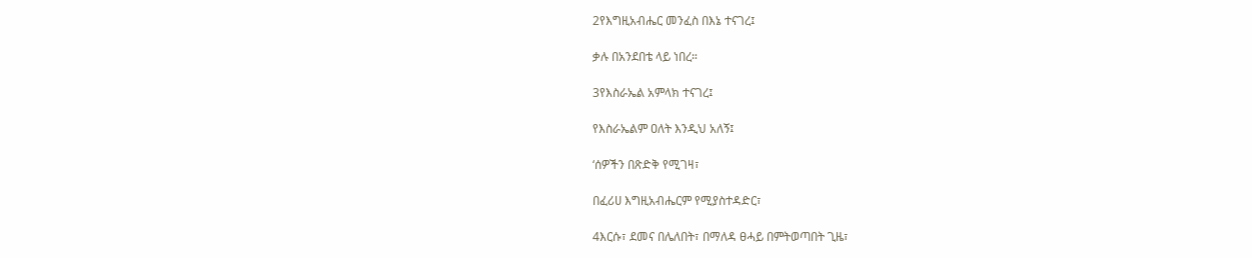2የእግዚአብሔር መንፈስ በእኔ ተናገረ፤

ቃሉ በአንደበቴ ላይ ነበረ።

3የእስራኤል አምላክ ተናገረ፤

የእስራኤልም ዐለት እንዲህ አለኝ፤

‘ሰዎችን በጽድቅ የሚገዛ፣

በፈሪሀ እግዚአብሔርም የሚያስተዳድር፣

4እርሱ፣ ደመና በሌለበት፣ በማለዳ ፀሓይ በምትወጣበት ጊዜ፣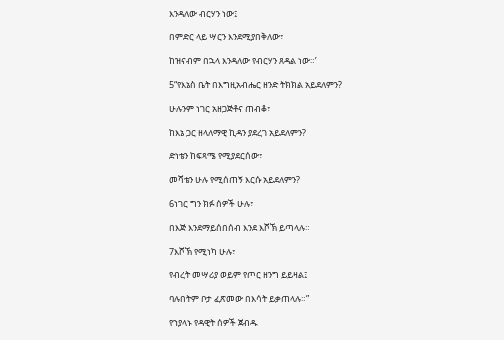እንዳለው ብርሃን ነው፤

በምድር ላይ ሣርን እንደሚያበቅለው፣

ከዝናብም በኋላ እንዳለው የብርሃን ጸዳል ነው።’

5“የእኔስ ቤት በእግዚአብሔር ዘንድ ትክክል አይደለምን?

ሁሉንም ነገር አዘጋጅቶና ጠብቆ፣

ከእኔ ጋር ዘላለማዊ ኪዳን ያደረገ አይደለምን?

ድነቴን ከፍጻሜ የሚያደርሰው፣

መሻቴን ሁሉ የሚሰጠኝ እርሱ አይደለምን?

6ነገር ግን ክፉ ሰዎች ሁሉ፣

በእጅ እንደማይሰበሰብ እንደ እሾኽ ይጣላሉ።

7እሾኽ የሚነካ ሁሉ፣

የብረት መሣሪያ ወይም የጦር ዘንግ ይይዛል፤

ባሉበትም ቦታ ፈጽመው በእሳት ይቃጠላሉ።”

የኀያላኑ የዳዊት ሰዎች ጀብዱ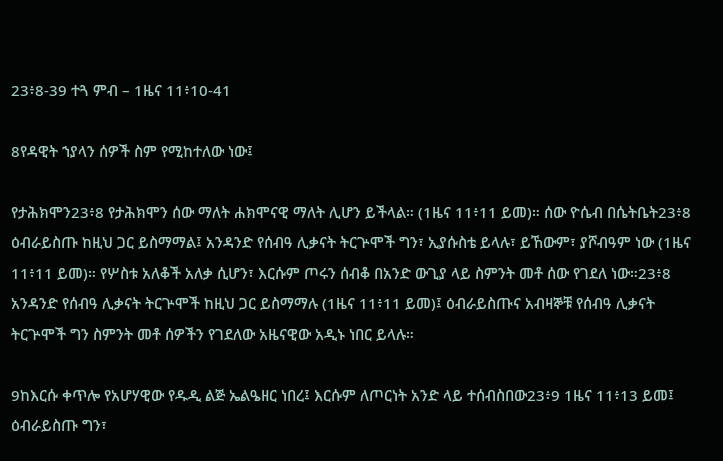23፥8-39 ተጓ ምብ – 1ዜና 11፥10-41

8የዳዊት ኀያላን ሰዎች ስም የሚከተለው ነው፤

የታሕክሞን23፥8 የታሕክሞን ሰው ማለት ሐክሞናዊ ማለት ሊሆን ይችላል። (1ዜና 11፥11 ይመ)። ሰው ዮሴብ በሴትቤት23፥8 ዕብራይስጡ ከዚህ ጋር ይስማማል፤ አንዳንድ የሰብዓ ሊቃናት ትርጕሞች ግን፣ ኢያሱስቴ ይላሉ፣ ይኸውም፣ ያሾብዓም ነው (1ዜና 11፥11 ይመ)። የሦስቱ አለቆች አለቃ ሲሆን፣ እርሱም ጦሩን ሰብቆ በአንድ ውጊያ ላይ ስምንት መቶ ሰው የገደለ ነው።23፥8 አንዳንድ የሰብዓ ሊቃናት ትርጕሞች ከዚህ ጋር ይስማማሉ (1ዜና 11፥11 ይመ)፤ ዕብራይስጡና አብዛኞቹ የሰብዓ ሊቃናት ትርጕሞች ግን ስምንት መቶ ሰዎችን የገደለው አዜናዊው አዲኑ ነበር ይላሉ።

9ከእርሱ ቀጥሎ የአሆሃዊው የዱዲ ልጅ ኤልዔዘር ነበረ፤ እርሱም ለጦርነት አንድ ላይ ተሰብስበው23፥9 1ዜና 11፥13 ይመ፤ ዕብራይስጡ ግን፣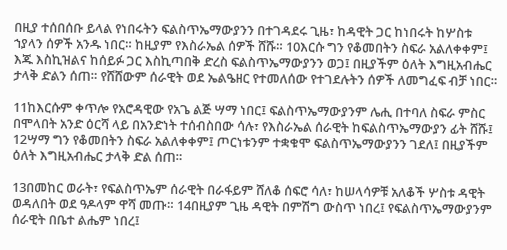በዚያ ተሰበሰቡ ይላል የነበሩትን ፍልስጥኤማውያንን በተገዳደሩ ጊዜ፣ ከዳዊት ጋር ከነበሩት ከሦስቱ ኀያላን ሰዎች አንዱ ነበር። ከዚያም የእስራኤል ሰዎች ሸሹ። 10እርሱ ግን የቆመበትን ስፍራ አልለቀቀም፤ እጁ እስኪዝልና ከሰይፉ ጋር እስኪጣበቅ ድረስ ፍልስጥኤማውያንን ወጋ፤ በዚያችም ዕለት እግዚአብሔር ታላቅ ድልን ሰጠ። የሸሸውም ሰራዊት ወደ ኤልዔዘር የተመለሰው የተገደሉትን ሰዎች ለመግፈፍ ብቻ ነበር።

11ከእርሱም ቀጥሎ የአሮዳዊው የአጌ ልጅ ሣማ ነበር፤ ፍልስጥኤማውያንም ሌሒ በተባለ ስፍራ ምስር በሞላበት አንድ ዕርሻ ላይ በአንድነት ተሰብስበው ሳሉ፣ የእስራኤል ሰራዊት ከፍልስጥኤማውያን ፊት ሸሹ፤ 12ሣማ ግን የቆመበትን ስፍራ አልለቀቀም፤ ጦርነቱንም ተቋቁሞ ፍልስጥኤማውያንን ገደለ፤ በዚያችም ዕለት እግዚአብሔር ታላቅ ድል ሰጠ።

13በመከር ወራት፣ የፍልስጥኤም ሰራዊት በራፋይም ሸለቆ ሰፍሮ ሳለ፣ ከሠላሳዎቹ አለቆች ሦስቱ ዳዊት ወዳለበት ወደ ዓዶላም ዋሻ መጡ። 14በዚያም ጊዜ ዳዊት በምሽግ ውስጥ ነበረ፤ የፍልስጥኤማውያንም ሰራዊት በቤተ ልሔም ነበረ፤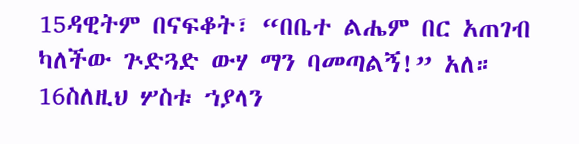15ዳዊትም በናፍቆት፣ “በቤተ ልሔም በር አጠገብ ካለችው ጕድጓድ ውሃ ማን ባመጣልኝ!” አለ። 16ስለዚህ ሦስቱ ኀያላን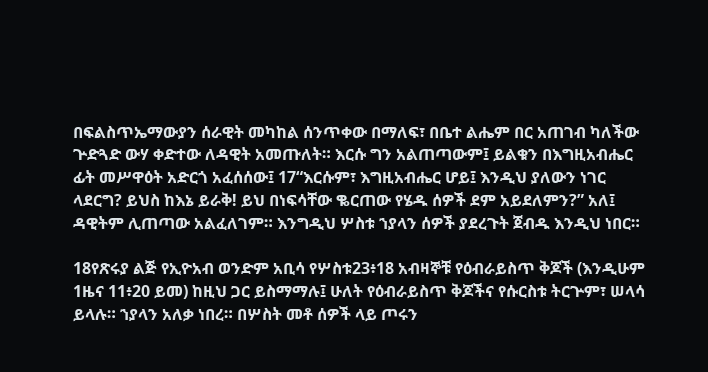በፍልስጥኤማውያን ሰራዊት መካከል ሰንጥቀው በማለፍ፣ በቤተ ልሔም በር አጠገብ ካለችው ጕድጓድ ውሃ ቀድተው ለዳዊት አመጡለት። እርሱ ግን አልጠጣውም፤ ይልቁን በእግዚአብሔር ፊት መሥዋዕት አድርጎ አፈሰሰው፤ 17“እርሱም፣ እግዚአብሔር ሆይ፤ እንዲህ ያለውን ነገር ላደርግ? ይህስ ከእኔ ይራቅ! ይህ በነፍሳቸው ቈርጠው የሄዱ ሰዎች ደም አይደለምን?” አለ፤ ዳዊትም ሊጠጣው አልፈለገም። እንግዲህ ሦስቱ ኀያላን ሰዎች ያደረጉት ጀብዱ እንዲህ ነበር።

18የጽሩያ ልጅ የኢዮአብ ወንድም አቢሳ የሦስቱ23፥18 አብዛኞቹ የዕብራይስጥ ቅጆች (እንዲሁም 1ዜና 11፥20 ይመ) ከዚህ ጋር ይስማማሉ፤ ሁለት የዕብራይስጥ ቅጆችና የሱርስቱ ትርጕም፣ ሠላሳ ይላሉ። ኀያላን አለቃ ነበረ። በሦስት መቶ ሰዎች ላይ ጦሩን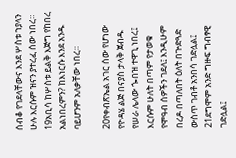ሰብቆ የገደላቸውና እንደ ሦስቱ ኀያላን ሁሉ እርሱም ዝናን ያተረፈ ሰው ነበረ። 19አቢሳ ከሦስቱ ይልቅ እጅግ የከበረ አልነበረምን? ከእነርሱ እንደ አንዱ ባይሆንም አለቃቸው ነበረ።

20የቀብጽኤል አገር ሰው የሆነው የዮዳሄ ልጅ በናያስ ታላቅ ጀብዱ የሠራ ሌላው ጐበዝ ተዋጊ ነበረ፤ እርሱም ሁለት በጣም የታወቁ የሞዓብ ሰዎችን ገደለ፤ እንዲሁም በረዶ በጣለበት ዕለት በጕድጓድ ውስጥ ገብቶ አንበሳ ገድሏል፤ 21ደግሞም አንድ ግዙፍ ግብፃዊ ገድሏል፤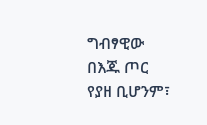ግብፃዊው በእጁ ጦር የያዘ ቢሆንም፣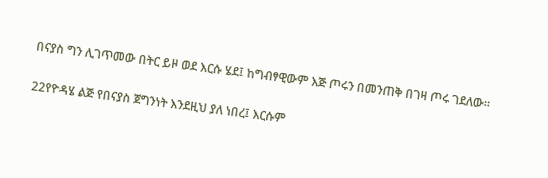በናያስ ግን ሊገጥመው በትር ይዞ ወደ እርሱ ሄደ፤ ከግብፃዊውም እጅ ጦሩን በመንጠቅ በገዛ ጦሩ ገደለው።

22የዮዳሄ ልጅ የበናያስ ጀግንነት እንደዚህ ያለ ነበረ፤ እርሱም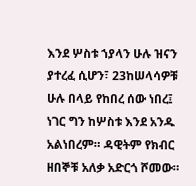እንደ ሦስቱ ኀያላን ሁሉ ዝናን ያተረፈ ሲሆን፣ 23ከሠላሳዎቹ ሁሉ በላይ የከበረ ሰው ነበረ፤ ነገር ግን ከሦስቱ እንደ አንዱ አልነበረም። ዳዊትም የክብር ዘበኞቹ አለቃ አድርጎ ሾመው።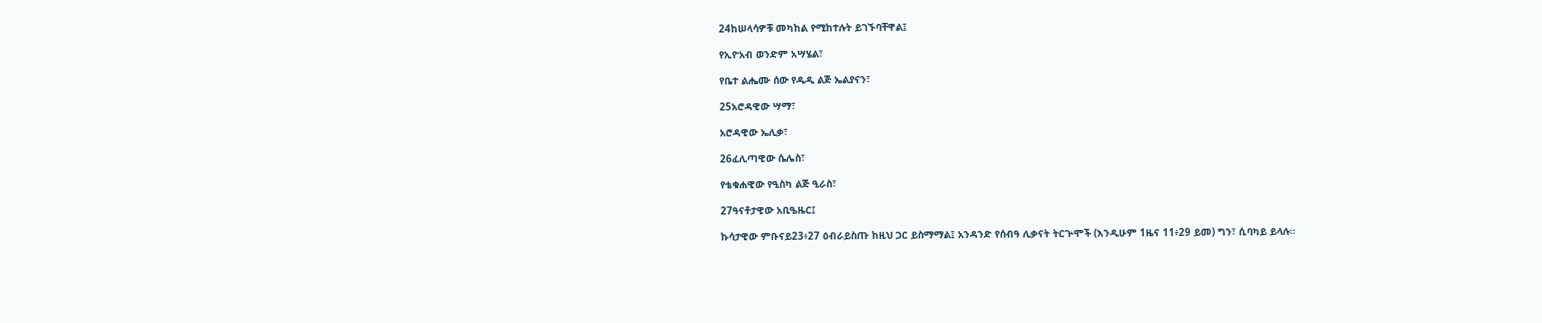24ከሠላሳዎቹ መካከል የሚከተሉት ይገኙባቸዋል፤

የኢዮአብ ወንድም አሣሄል፣

የቤተ ልሔሙ ሰው የዱዲ ልጅ ኤልያናን፣

25አሮዳዊው ሣማ፣

አሮዳዊው ኤሊቃ፣

26ፈሊጣዊው ሴሌስ፣

የቴቁሐዊው የዒስካ ልጅ ዒራስ፣

27ዓናቶታዊው አቢዔዜር፤

ኩሳታዊው ምቡናይ23፥27 ዕብራይስጡ ከዚህ ጋር ይስማማል፤ አንዳንድ የሰብዓ ሊቃናት ትርጕሞች (እንዲሁም 1ዜና 11፥29 ይመ) ግን፣ ሲባካይ ይላሉ።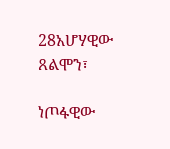28አሆሃዊው ጸልሞን፣

ነጦፋዊው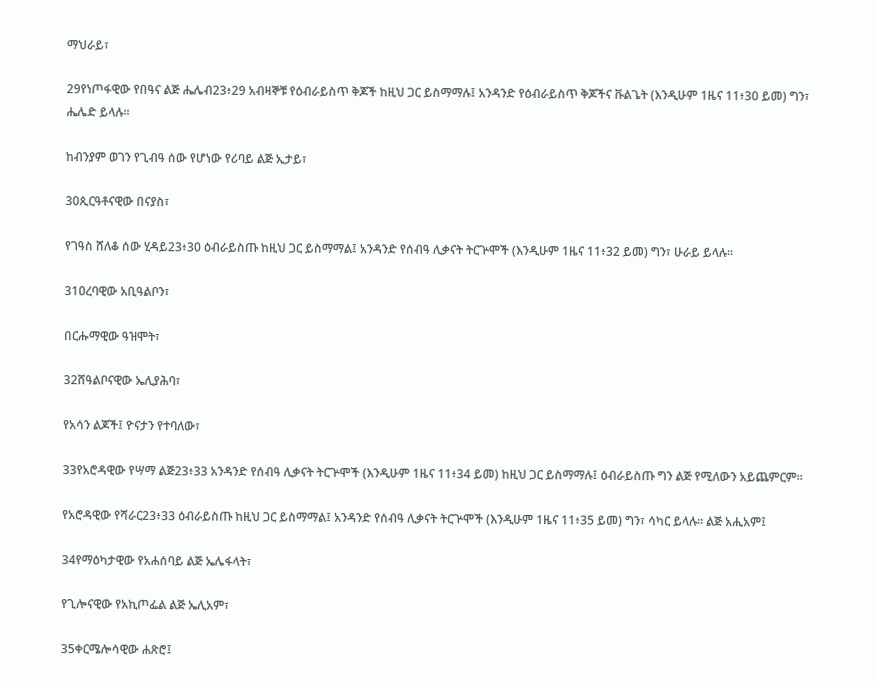ማህራይ፣

29የነጦፋዊው የበዓና ልጅ ሔሌብ23፥29 አብዛኞቹ የዕብራይስጥ ቅጆች ከዚህ ጋር ይስማማሉ፤ አንዳንድ የዕብራይስጥ ቅጆችና ቩልጌት (እንዲሁም 1ዜና 11፥30 ይመ) ግን፣ ሔሌድ ይላሉ።

ከብንያም ወገን የጊብዓ ሰው የሆነው የሪባይ ልጅ ኢታይ፣

30ጲርዓቶናዊው በናያስ፣

የገዓስ ሸለቆ ሰው ሂዳይ23፥30 ዕብራይስጡ ከዚህ ጋር ይስማማል፤ አንዳንድ የሰብዓ ሊቃናት ትርጕሞች (እንዲሁም 1ዜና 11፥32 ይመ) ግን፣ ሁራይ ይላሉ።

31ዐረባዊው አቢዓልቦን፣

በርሑማዊው ዓዝሞት፣

32ሸዓልቦናዊው ኤሊያሕባ፣

የአሳን ልጆች፤ ዮናታን የተባለው፣

33የአሮዳዊው የሣማ ልጅ23፥33 አንዳንድ የሰብዓ ሊቃናት ትርጕሞች (እንዲሁም 1ዜና 11፥34 ይመ) ከዚህ ጋር ይስማማሉ፤ ዕብራይስጡ ግን ልጅ የሚለውን አይጨምርም።

የአሮዳዊው የሻራር23፥33 ዕብራይስጡ ከዚህ ጋር ይስማማል፤ አንዳንድ የሰብዓ ሊቃናት ትርጕሞች (እንዲሁም 1ዜና 11፥35 ይመ) ግን፣ ሳካር ይላሉ። ልጅ አሒአም፤

34የማዕካታዊው የአሐሰባይ ልጅ ኤሌፋላት፣

የጊሎናዊው የአኪጦፌል ልጅ ኤሊአም፣

35ቀርሜሎሳዊው ሐጽሮ፤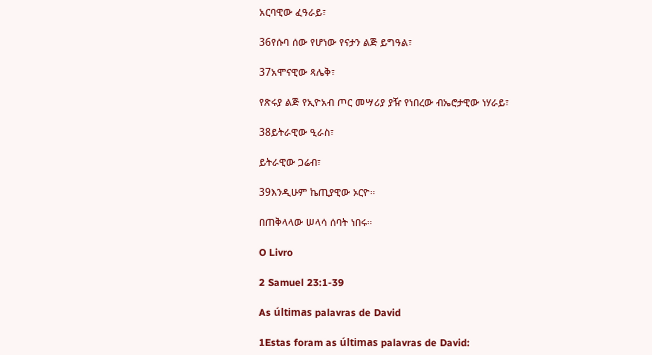አርባዊው ፈዓራይ፣

36የሱባ ሰው የሆነው የናታን ልጅ ይግዓል፣

37አሞናዊው ጻሌቅ፣

የጽሩያ ልጅ የኢዮአብ ጦር መሣሪያ ያዥ የነበረው ብኤሮታዊው ነሃራይ፣

38ይትራዊው ዒራስ፣

ይትራዊው ጋሬብ፣

39እንዲሁም ኬጢያዊው ኦርዮ።

በጠቅላላው ሠላሳ ሰባት ነበሩ።

O Livro

2 Samuel 23:1-39

As últimas palavras de David

1Estas foram as últimas palavras de David: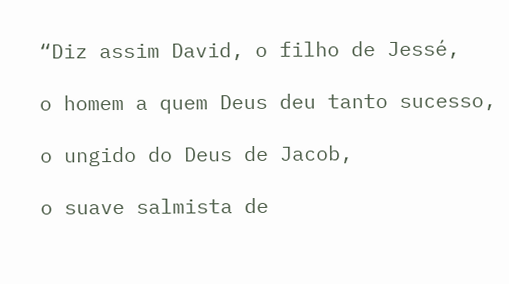“Diz assim David, o filho de Jessé,

o homem a quem Deus deu tanto sucesso,

o ungido do Deus de Jacob,

o suave salmista de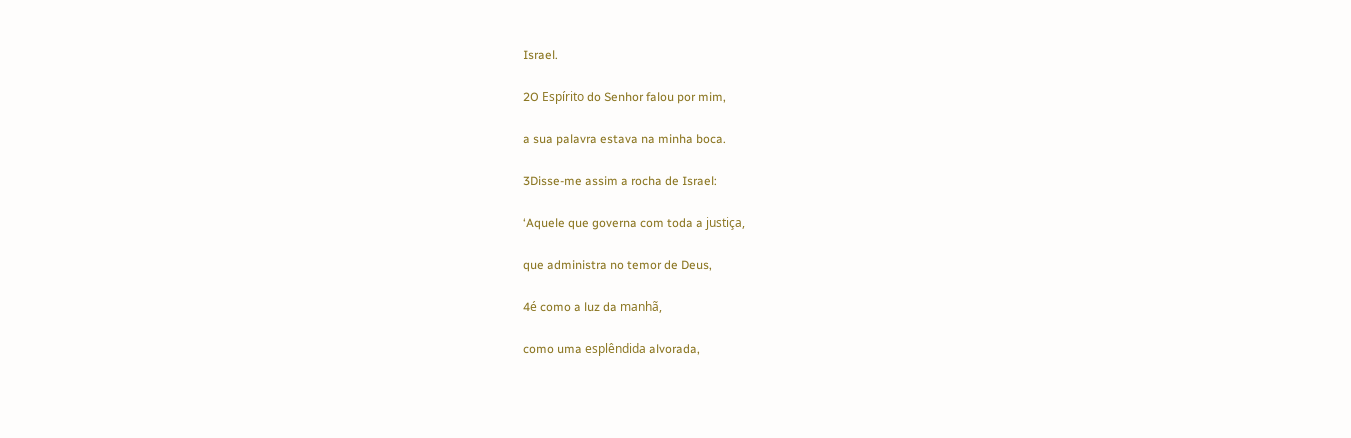Israel.

2O Espírito do Senhor falou por mim,

a sua palavra estava na minha boca.

3Disse-me assim a rocha de Israel:

‘Aquele que governa com toda a justiça,

que administra no temor de Deus,

4é como a luz da manhã,

como uma esplêndida alvorada,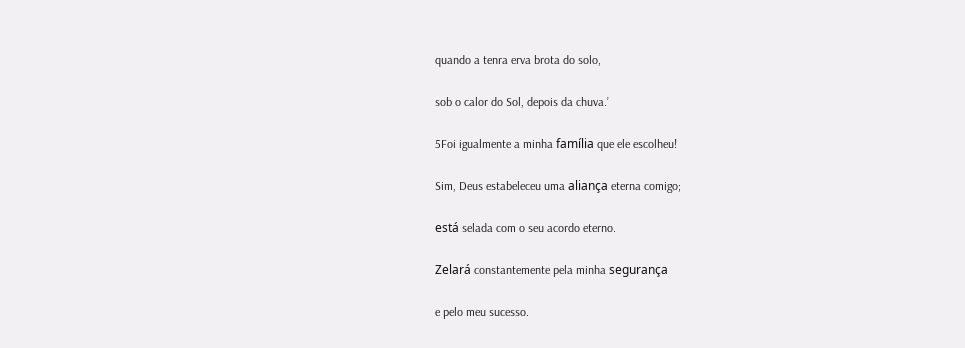quando a tenra erva brota do solo,

sob o calor do Sol, depois da chuva.’

5Foi igualmente a minha família que ele escolheu!

Sim, Deus estabeleceu uma aliança eterna comigo;

está selada com o seu acordo eterno.

Zelará constantemente pela minha segurança

e pelo meu sucesso.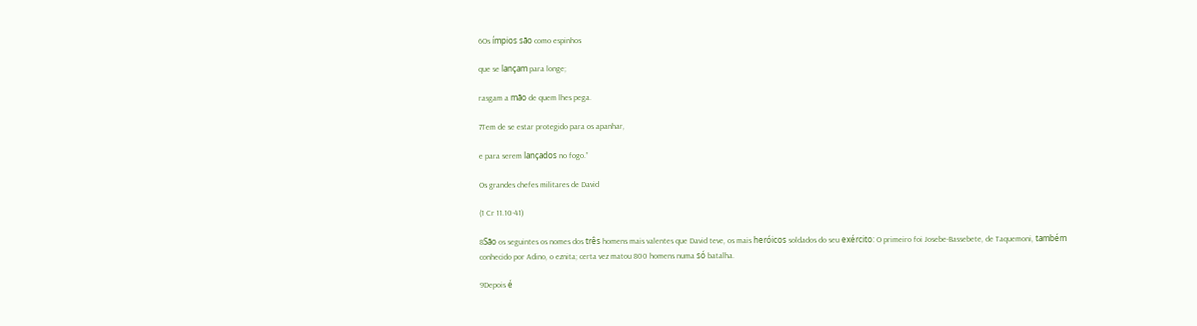6Os ímpios são como espinhos

que se lançam para longe;

rasgam a mão de quem lhes pega.

7Tem de se estar protegido para os apanhar,

e para serem lançados no fogo.”

Os grandes chefes militares de David

(1 Cr 11.10-41)

8São os seguintes os nomes dos três homens mais valentes que David teve, os mais heróicos soldados do seu exército: O primeiro foi Josebe-Bassebete, de Taquemoni, também conhecido por Adino, o eznita; certa vez matou 800 homens numa só batalha.

9Depois é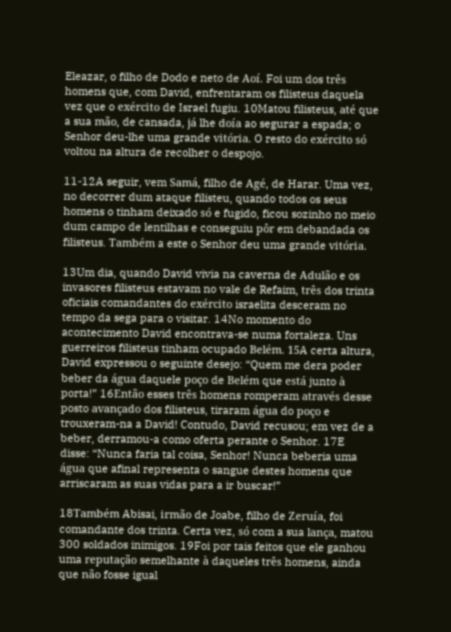Eleazar, o filho de Dodo e neto de Aoí. Foi um dos três homens que, com David, enfrentaram os filisteus daquela vez que o exército de Israel fugiu. 10Matou filisteus, até que a sua mão, de cansada, já lhe doía ao segurar a espada; o Senhor deu-lhe uma grande vitória. O resto do exército só voltou na altura de recolher o despojo.

11-12A seguir, vem Samá, filho de Agé, de Harar. Uma vez, no decorrer dum ataque filisteu, quando todos os seus homens o tinham deixado só e fugido, ficou sozinho no meio dum campo de lentilhas e conseguiu pôr em debandada os filisteus. Também a este o Senhor deu uma grande vitória.

13Um dia, quando David vivia na caverna de Adulão e os invasores filisteus estavam no vale de Refaim, três dos trinta oficiais comandantes do exército israelita desceram no tempo da sega para o visitar. 14No momento do acontecimento David encontrava-se numa fortaleza. Uns guerreiros filisteus tinham ocupado Belém. 15A certa altura, David expressou o seguinte desejo: “Quem me dera poder beber da água daquele poço de Belém que está junto à porta!” 16Então esses três homens romperam através desse posto avançado dos filisteus, tiraram água do poço e trouxeram-na a David! Contudo, David recusou; em vez de a beber, derramou-a como oferta perante o Senhor. 17E disse: “Nunca faria tal coisa, Senhor! Nunca beberia uma água que afinal representa o sangue destes homens que arriscaram as suas vidas para a ir buscar!”

18Também Abisai, irmão de Joabe, filho de Zeruía, foi comandante dos trinta. Certa vez, só com a sua lança, matou 300 soldados inimigos. 19Foi por tais feitos que ele ganhou uma reputação semelhante à daqueles três homens, ainda que não fosse igual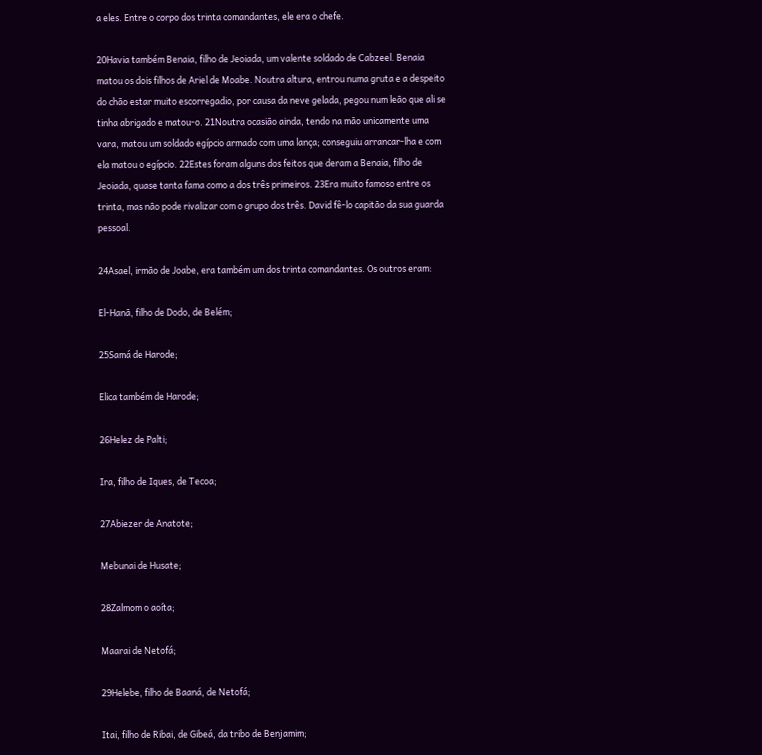a eles. Entre o corpo dos trinta comandantes, ele era o chefe.

20Havia também Benaia, filho de Jeoiada, um valente soldado de Cabzeel. Benaia matou os dois filhos de Ariel de Moabe. Noutra altura, entrou numa gruta e a despeito do chão estar muito escorregadio, por causa da neve gelada, pegou num leão que ali se tinha abrigado e matou-o. 21Noutra ocasião ainda, tendo na mão unicamente uma vara, matou um soldado egípcio armado com uma lança; conseguiu arrancar-lha e com ela matou o egípcio. 22Estes foram alguns dos feitos que deram a Benaia, filho de Jeoiada, quase tanta fama como a dos três primeiros. 23Era muito famoso entre os trinta, mas não pode rivalizar com o grupo dos três. David fê-lo capitão da sua guarda pessoal.

24Asael, irmão de Joabe, era também um dos trinta comandantes. Os outros eram:

El-Hanã, filho de Dodo, de Belém;

25Samá de Harode;

Elica também de Harode;

26Helez de Palti;

Ira, filho de Iques, de Tecoa;

27Abiezer de Anatote;

Mebunai de Husate;

28Zalmom o aoíta;

Maarai de Netofá;

29Helebe, filho de Baaná, de Netofá;

Itai, filho de Ribai, de Gibeá, da tribo de Benjamim;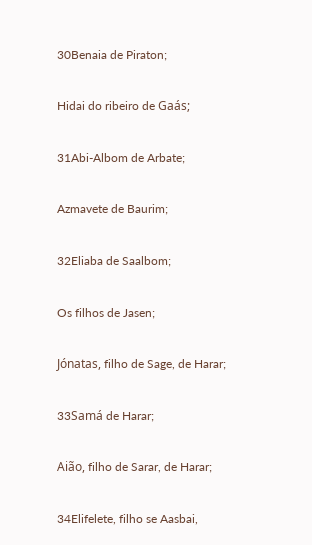30Benaia de Piraton;

Hidai do ribeiro de Gaás;

31Abi-Albom de Arbate;

Azmavete de Baurim;

32Eliaba de Saalbom;

Os filhos de Jasen;

Jónatas, filho de Sage, de Harar;

33Samá de Harar;

Aião, filho de Sarar, de Harar;

34Elifelete, filho se Aasbai,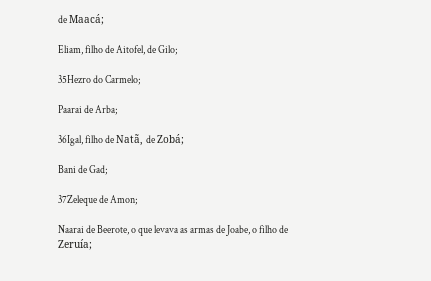de Maacá;

Eliam, filho de Aitofel, de Gilo;

35Hezro do Carmelo;

Paarai de Arba;

36Igal, filho de Natã, de Zobá;

Bani de Gad;

37Zeleque de Amon;

Naarai de Beerote, o que levava as armas de Joabe, o filho de Zeruía;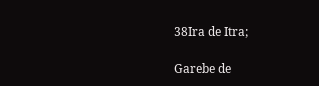38Ira de Itra;

Garebe de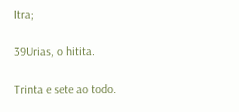Itra;

39Urias, o hitita.

Trinta e sete ao todo.